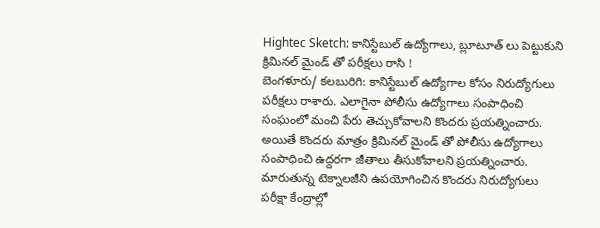Hightec Sketch: కానిస్టేబుల్ ఉద్యోగాలు, బ్లూటూత్ లు పెట్టుకుని క్రిమినల్ మైండ్ తో పరీక్షలు రాసి !
బెంగళూరు/ కలబురిగి: కానిస్టేబుల్ ఉద్యోగాల కోసం నిరుద్యోగులు పరీక్షలు రాశారు. ఎలాగైనా పోలీసు ఉద్యోగాలు సంపాధించి సంఘంలో మంచి పేరు తెచ్చుకోవాలని కొందరు ప్రయత్నించారు. అయితే కొందరు మాత్రం క్రిమినల్ మైండ్ తో పోలీసు ఉద్యోగాలు సంపాధించి ఉద్దరగా జీతాలు తీసుకోవాలని ప్రయత్నించారు. మారుతున్న టెక్నాలజీని ఉపయోగించిన కొందరు నిరుద్యోగులు పరీక్షా కేంద్రాల్లో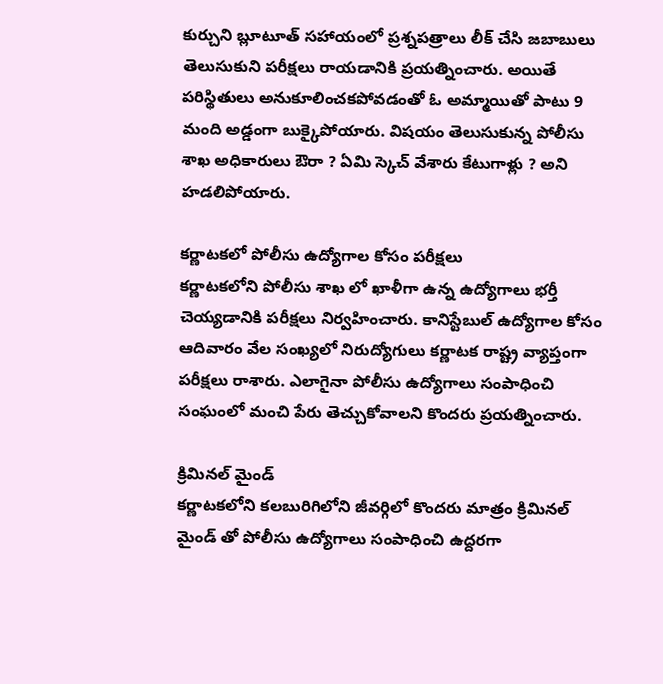కుర్చుని బ్లూటూత్ సహాయంలో ప్రశ్నపత్రాలు లీక్ చేసి జబాబులు తెలుసుకుని పరీక్షలు రాయడానికి ప్రయత్నించారు. అయితే పరిస్థితులు అనుకూలించకపోవడంతో ఓ అమ్మాయితో పాటు 9 మంది అడ్డంగా బుక్కైపోయారు. విషయం తెలుసుకున్న పోలీసు శాఖ అధికారులు ఔరా ? ఏమి స్కెచ్ వేశారు కేటుగాళ్లు ? అని హడలిపోయారు.

కర్ణాటకలో పోలీసు ఉద్యోగాల కోసం పరీక్షలు
కర్ణాటకలోని పోలీసు శాఖ లో ఖాళీగా ఉన్న ఉద్యోగాలు భర్తీ చెయ్యడానికి పరీక్షలు నిర్వహించారు. కానిస్టేబుల్ ఉద్యోగాల కోసం ఆదివారం వేల సంఖ్యలో నిరుద్యోగులు కర్ణాటక రాష్ట్ర వ్యాప్తంగా పరీక్షలు రాశారు. ఎలాగైనా పోలీసు ఉద్యోగాలు సంపాధించి సంఘంలో మంచి పేరు తెచ్చుకోవాలని కొందరు ప్రయత్నించారు.

క్రిమినల్ మైండ్
కర్ణాటకలోని కలబురిగిలోని జీవర్గిలో కొందరు మాత్రం క్రిమినల్ మైండ్ తో పోలీసు ఉద్యోగాలు సంపాధించి ఉద్దరగా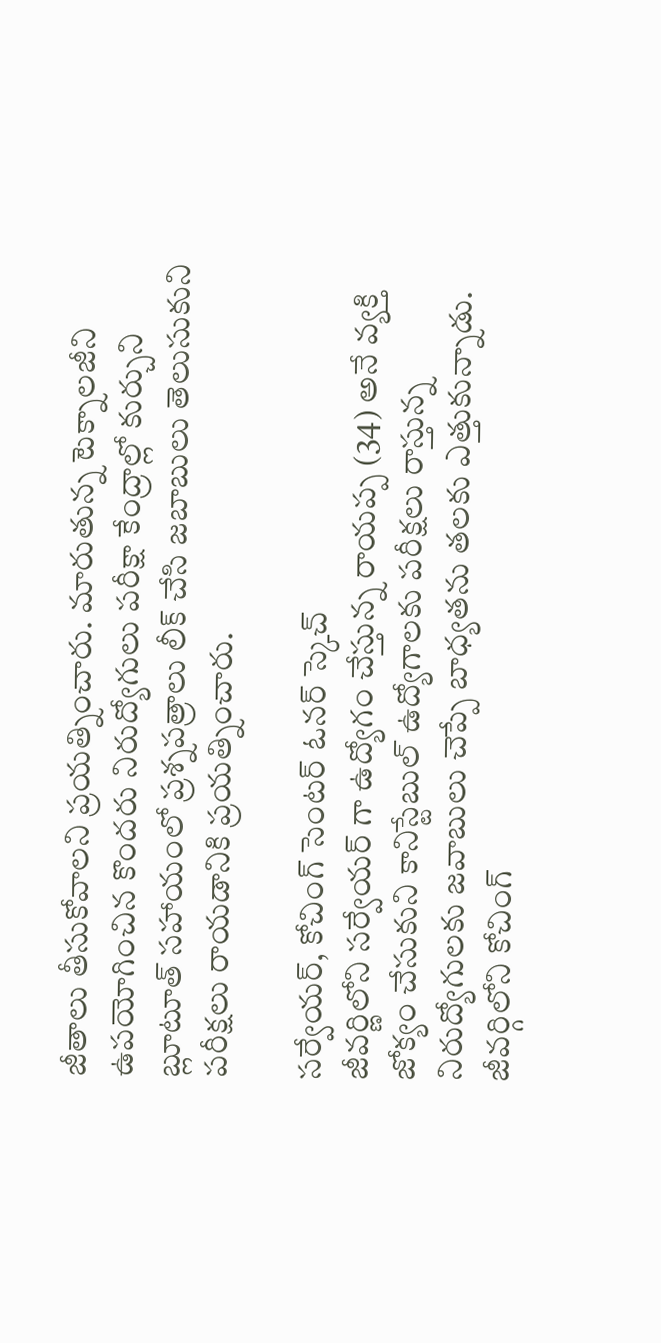జీతాలు తీసుకోవాలని ప్రయత్నించారు. మారుతున్న టెక్నాలజీని ఉపయోగించిన కొందరు నిరుద్యోగులు పరీక్షా కేంద్రాల్లో కుర్చుని బ్లూటూత్ సహాయంలో ప్రశ్నపత్రాలు లీక్ చేసి జబాబులు తెలుసుకుని పరీక్షలు రాయడానికి ప్రయత్నించారు.

సర్వేయర్, కోచింగ్ సెంటర్ ఓనర్ స్కెచ్
జీవర్ణిలోని సర్వేయర్ గా ఉద్యోగం చేస్తున్న రాయప్ప (34) అనే వ్యక్తి జోక్యం చేసుకుని కానిస్టేబుల్ ఉద్యోగాలకు పరీక్షలు రాస్తున్న నిరుద్యోగులకు జవాబులు చెప్పే బాధ్యతను తలకు ఎత్తుకున్నాడు. జీవర్గిలోని కోచింగ్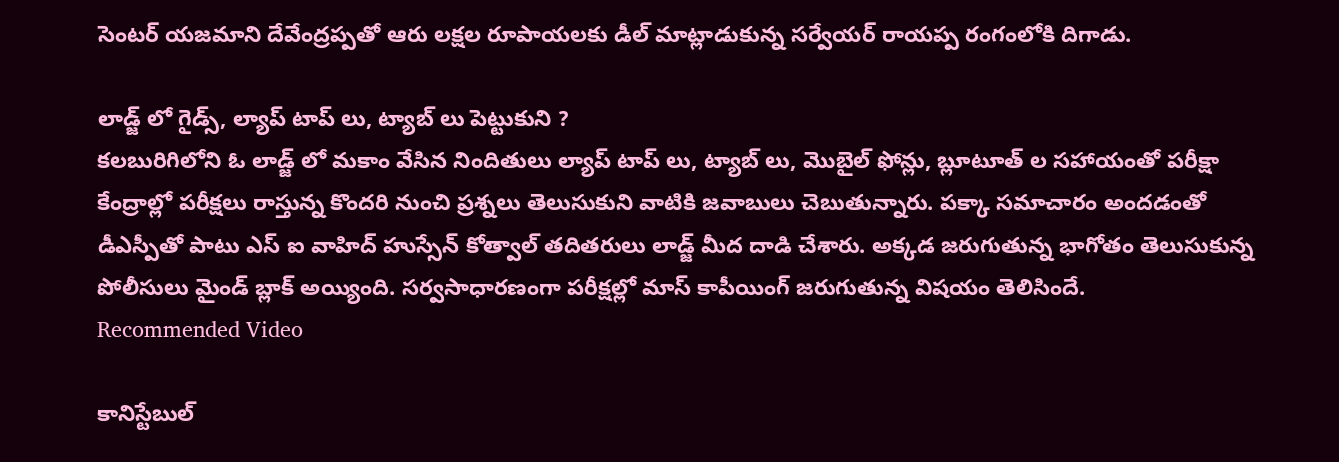సెంటర్ యజమాని దేవేంద్రప్పతో ఆరు లక్షల రూపాయలకు డీల్ మాట్లాడుకున్న సర్వేయర్ రాయప్ప రంగంలోకి దిగాడు.

లాడ్జ్ లో గైడ్స్, ల్యాప్ టాప్ లు, ట్యాబ్ లు పెట్టుకుని ?
కలబురిగిలోని ఓ లాడ్జ్ లో మకాం వేసిన నిందితులు ల్యాప్ టాప్ లు, ట్యాబ్ లు, మొబైల్ ఫోన్లు, బ్లూటూత్ ల సహాయంతో పరీక్షా కేంద్రాల్లో పరీక్షలు రాస్తున్న కొందరి నుంచి ప్రశ్నలు తెలుసుకుని వాటికి జవాబులు చెబుతున్నారు. పక్కా సమాచారం అందడంతో డీఎస్పీతో పాటు ఎస్ ఐ వాహిద్ హుస్సేన్ కోత్వాల్ తదితరులు లాడ్జ్ మీద దాడి చేశారు. అక్కడ జరుగుతున్న భాగోతం తెలుసుకున్న పోలీసులు మైండ్ బ్లాక్ అయ్యింది. సర్వసాధారణంగా పరీక్షల్లో మాస్ కాపీయింగ్ జరుగుతున్న విషయం తెలిసిందే.
Recommended Video

కానిస్టేబుల్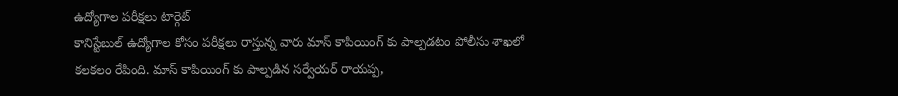ఉద్యోగాల పరీక్షలు టార్గెట్
కానిస్టేబుల్ ఉద్యోగాల కోసం పరీక్షలు రాస్తున్న వారు మాస్ కాపియింగ్ కు పాల్పడటం పోలీసు శాఖలో కలకలం రేపింది. మాస్ కాపియింగ్ కు పాల్పడిన సర్వేయర్ రాయప్ప,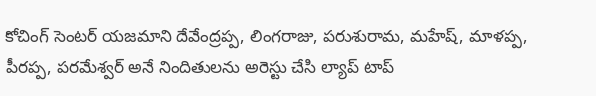కోచింగ్ సెంటర్ యజమాని దేవేంద్రప్ప, లింగరాజు, పరుశురామ, మహేష్, మాళప్ప, పీరప్ప, పరమేశ్వర్ అనే నిందితులను అరెస్టు చేసి ల్యాప్ టాప్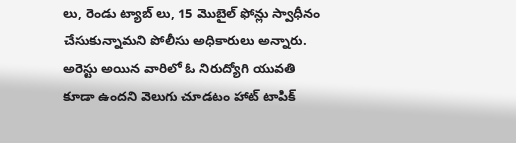లు, రెండు ట్యాబ్ లు, 15 మొబైల్ ఫోన్లు స్వాధీనం చేసుకున్నామని పోలీసు అధికారులు అన్నారు. అరెస్టు అయిన వారిలో ఓ నిరుద్యోగి యువతి కూడా ఉందని వెలుగు చూడటం హాట్ టాపిక్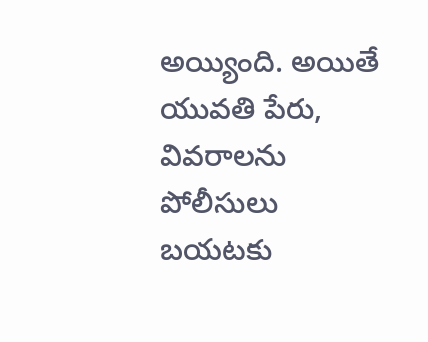అయ్యింది. అయితే యువతి పేరు, వివరాలను పోలీసులు బయటకు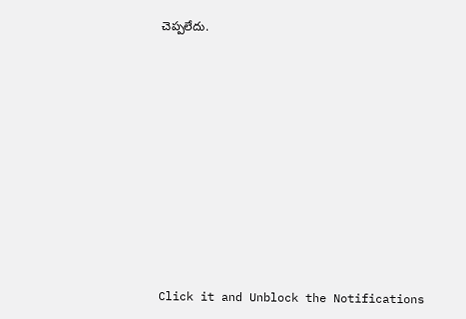చెప్పలేదు.












Click it and Unblock the Notifications